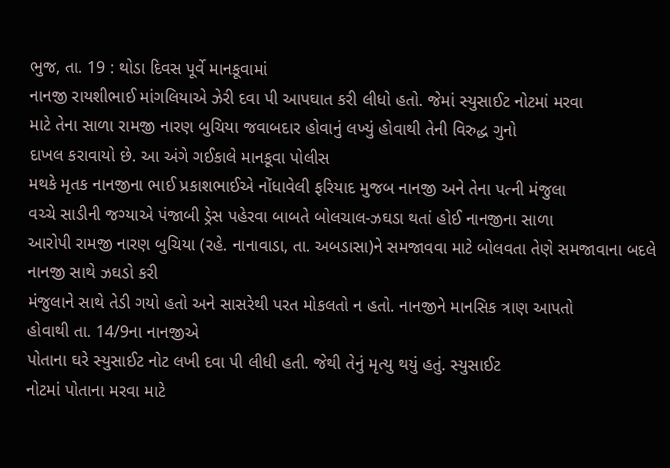ભુજ, તા. 19 : થોડા દિવસ પૂર્વે માનકૂવામાં
નાનજી રાયશીભાઈ માંગલિયાએ ઝેરી દવા પી આપઘાત કરી લીધો હતો. જેમાં સ્યુસાઈટ નોટમાં મરવા
માટે તેના સાળા રામજી નારણ બુચિયા જવાબદાર હોવાનું લખ્યું હોવાથી તેની વિરુદ્ધ ગુનો
દાખલ કરાવાયો છે. આ અંગે ગઈકાલે માનકૂવા પોલીસ
મથકે મૃતક નાનજીના ભાઈ પ્રકાશભાઈએ નોંધાવેલી ફરિયાદ મુજબ નાનજી અને તેના પત્ની મંજુલા
વચ્ચે સાડીની જગ્યાએ પંજાબી ડ્રેસ પહેરવા બાબતે બોલચાલ-ઝઘડા થતાં હોઈ નાનજીના સાળા
આરોપી રામજી નારણ બુચિયા (રહે. નાનાવાડા, તા. અબડાસા)ને સમજાવવા માટે બોલવતા તેણે સમજાવાના બદલે નાનજી સાથે ઝઘડો કરી
મંજુલાને સાથે તેડી ગયો હતો અને સાસરેથી પરત મોકલતો ન હતો. નાનજીને માનસિક ત્રાણ આપતો
હોવાથી તા. 14/9ના નાનજીએ
પોતાના ઘરે સ્યુસાઈટ નોટ લખી દવા પી લીધી હતી. જેથી તેનું મૃત્યુ થયું હતું. સ્યુસાઈટ
નોટમાં પોતાના મરવા માટે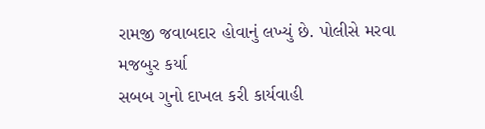રામજી જવાબદાર હોવાનું લખ્યું છે. પોલીસે મરવા મજબુર કર્યા
સબબ ગુનો દાખલ કરી કાર્યવાહી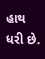હાથ ધરી છે.